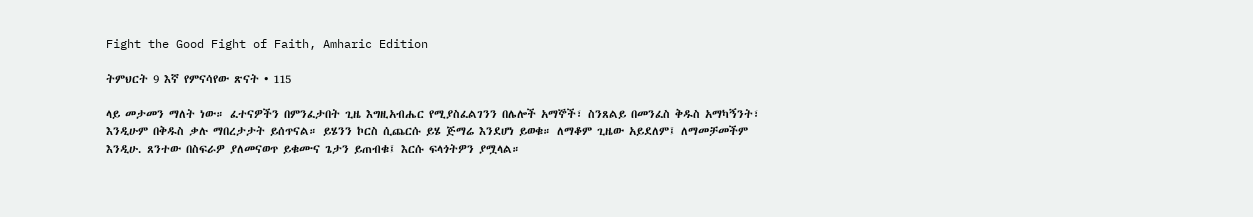Fight the Good Fight of Faith, Amharic Edition

ትምህርት 9 እኛ የምናሳየው ጽናት • 115

ላይ መታመን ማለት ነው። ፈተናዎችን በምንፈታበት ጊዜ እግዚአብሔር የሚያስፈልገንን በሌሎች አማኞች፣ ስንጸልይ በመንፈስ ቅዱስ አማካኝንት፣ እንዲሁም በቅዱስ ቃሉ ማበረታታት ይሰጥናል። ይሄንን ኮርስ ሲጨርሱ ይሄ ጅማሬ እንደሆነ ይወቁ። ለማቆም ጊዜው አይደለም፤ ለማመቻመችም እንዲሁ. ጸንተው በስፍራዎ ያለመናወጥ ይቁሙና ጌታን ይጠብቁ፤ እርሱ ፍላጎትዎን ያሟላል።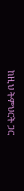ከዚህ ትምህርት ጋር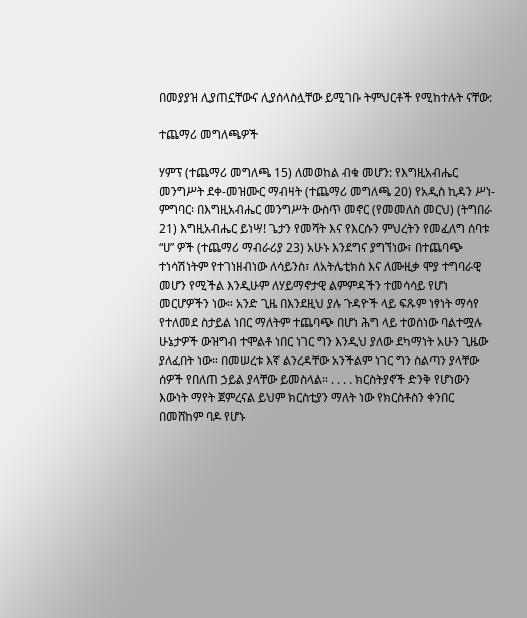በመያያዝ ሊያጠኗቸውና ሊያሰላስሏቸው ይሚገቡ ትምህርቶች የሚከተሉት ናቸው:

ተጨማሪ መግለጫዎች

ሃምፕ (ተጨማሪ መግለጫ 15) ለመወከል ብቁ መሆን: የእግዚአብሔር መንግሥት ደቀ-መዝሙር ማብዛት (ተጨማሪ መግለጫ 20) የአዲስ ኪዳን ሥነ-ምግባር፡ በእግዚአብሔር መንግሥት ውስጥ መኖር (የመመለስ መርህ) (ትግበራ 21) እግዚአብሔር ይነሣ! ጌታን የመሻት እና የእርሱን ምህረትን የመፈለግ ሰባቱ “ሀ” ዎች (ተጨማሪ ማብራሪያ 23) አሁኑ እንደግና ያግኘነው፣ በተጨባጭ ተነሳሽነትም የተገነዘብነው ለሳይንስ፣ ለአትሌቲክስ እና ለሙዚቃ ሞያ ተግባራዊ መሆን የሚችል እንዲሁም ለሃይማኖታዊ ልምምዳችን ተመሳሳይ የሆነ መርሆዎችን ነው። አንድ ጊዜ በእንደዚህ ያሉ ጉዳዮች ላይ ፍጹም ነፃነት ማሳየ የተለመደ ስታይል ነበር ማለትም ተጨባጭ በሆነ ሕግ ላይ ተወስነው ባልተሟሉ ሁኔታዎች ውዝግብ ተሞልቶ ነበር ነገር ግን እንዲህ ያለው ደካማነት አሁን ጊዜው ያለፈበት ነው። በመሠረቱ እኛ ልንረዳቸው አንችልም ነገር ግን ስልጣን ያላቸው ሰዎች የበለጠ ኃይል ያላቸው ይመስላል። . . . . ክርስትያኖች ድንቅ የሆነውን እውነት ማየት ጀምረናል ይህም ክርስቲያን ማለት ነው የክርስቶስን ቀንበር በመሸከም ባዶ የሆኑ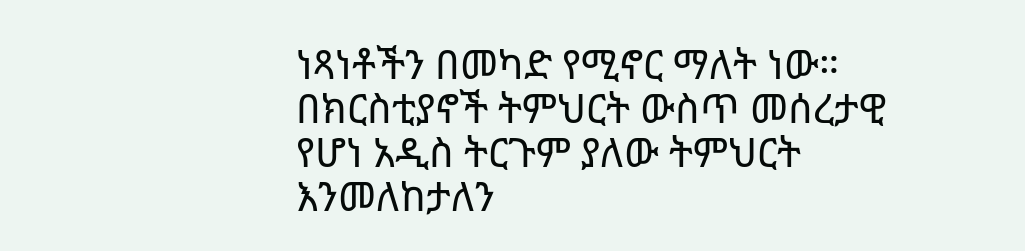ነጻነቶችን በመካድ የሚኖር ማለት ነው። በክርስቲያኖች ትምህርት ውስጥ መሰረታዊ የሆነ አዲስ ትርጉም ያለው ትምህርት እንመለከታለን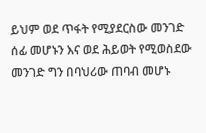ይህም ወደ ጥፋት የሚያደርስው መንገድ ሰፊ መሆኑን እና ወደ ሕይወት የሚወስደው መንገድ ግን በባህሪው ጠባብ መሆኑ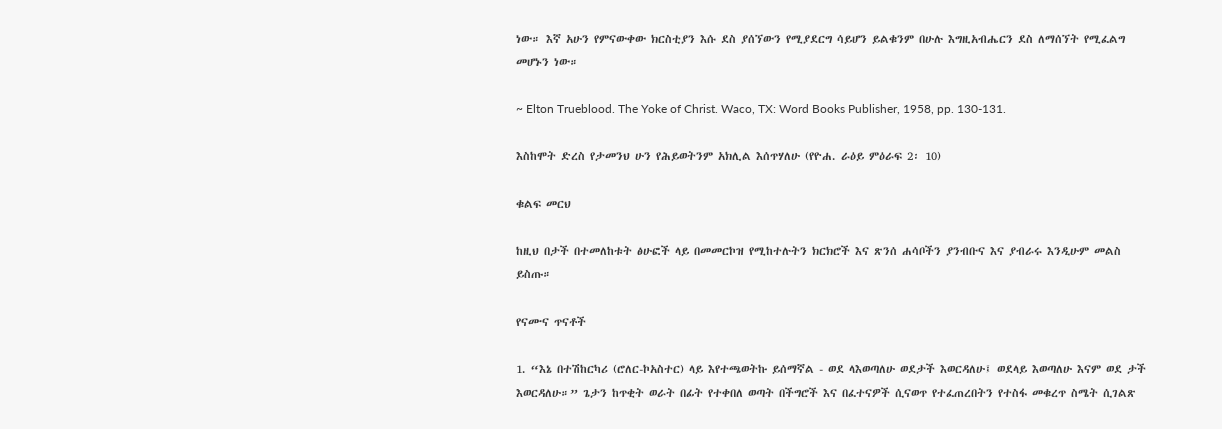ነው። እኛ አሁን የምናውቀው ክርስቲያን እሱ ደስ ያሰኘውን የሚያደርግ ሳይሆን ይልቁንም በሁሉ እግዚአብሔርን ደስ ለማሰኘት የሚፈልግ መሆኑን ነው።

~ Elton Trueblood. The Yoke of Christ. Waco, TX: Word Books Publisher, 1958, pp. 130-131.

እስከሞት ድረስ የታመንህ ሁን የሕይወትንም አክሊል እሰጥሃለሁ (የዮሐ. ራዕይ ምዕራፍ 2፡ 10)

ቁልፍ መርህ

ከዚህ በታች በተመለከቱት ፅሁፎች ላይ በመመርኮዝ የሚከተሉትን ክርክሮች እና ጽንሰ ሐሳቦችን ያንብቡና እና ያብራሩ እንዲሁም መልስ ይስጡ።

የናሙና ጥናቶች

1. “እኔ በተሽከርካሪ (ሮለር-ኮአስተር) ላይ እየተጫወትኩ ይሰማኛል - ወደ ላእወጣለሁ ወደታች እወርዳለሁ፤ ወደላይ እወጣለሁ እናም ወደ ታች እወርዳለሁ።” ጌታን ከጥቂት ወራት በፊት የተቀበለ ወጣት በችግሮች እና በፈተናዎች ሲናወጥ የተፈጠረበትን የተስፋ መቁረጥ ስሜት ሲገልጽ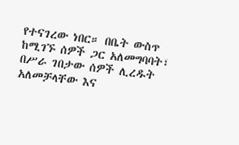የተናገረው ነበር። በቤት ውስጥ ከሚገኙ ሰዎች ጋር አለመግባባት፣ በሥራ ገበታው ሰዎች ሊረዱት አለመቻላቸው እና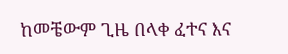ከመቼውም ጊዜ በላቀ ፈተና እና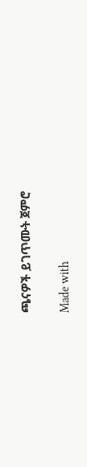ጫናዎች ይገጥሙት ጀምሮ

Made with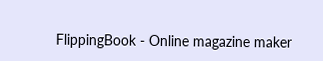FlippingBook - Online magazine maker